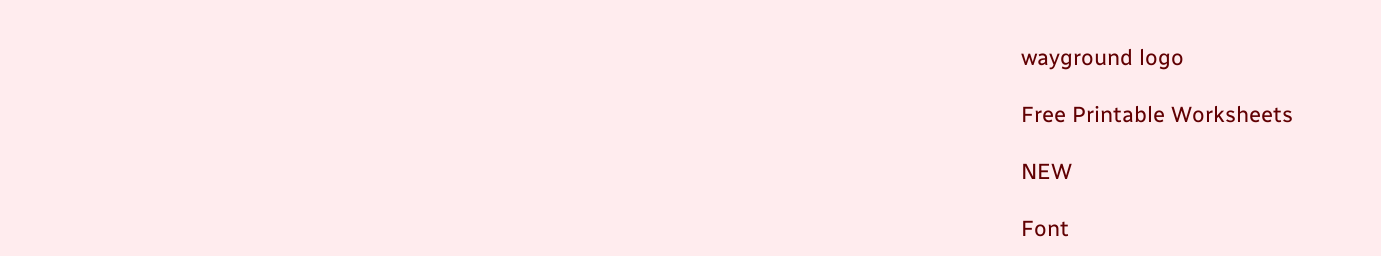wayground logo

Free Printable Worksheets

NEW

Font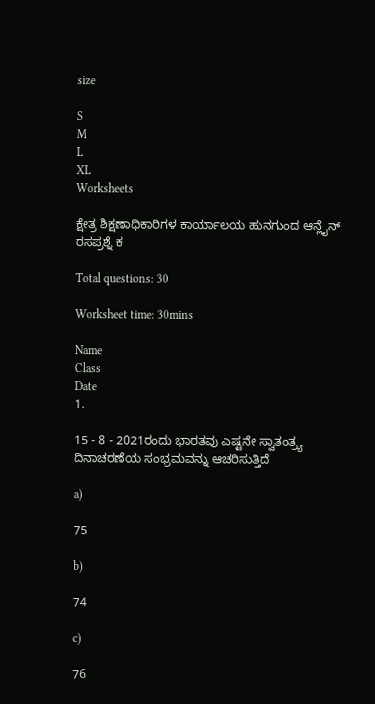size

S
M
L
XL
Worksheets

ಕ್ಷೇತ್ರ ಶಿಕ್ಷಣಾಧಿಕಾರಿಗಳ ಕಾರ್ಯಾಲಯ ಹುನಗುಂದ ಆನ್ಲೈನ್ ರಸಪ್ರಶ್ನೆ ಕ

Total questions: 30

Worksheet time: 30mins

Name
Class
Date
1.

15 - 8 - 2021ರಂದು ಭಾರತವು ಎಷ್ಟನೇ ಸ್ವಾತಂತ್ರ್ಯ ದಿನಾಚರಣೆಯ ಸಂಭ್ರಮವನ್ನು ಆಚರಿಸುತ್ತಿದೆ

a)

75

b)

74

c)

76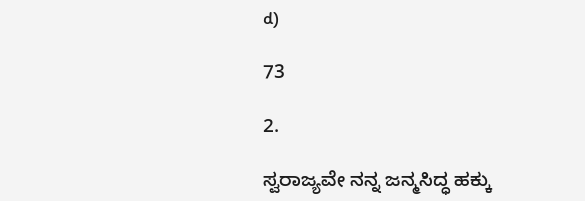d)

73

2.

ಸ್ವರಾಜ್ಯವೇ ನನ್ನ ಜನ್ಮಸಿದ್ಧ ಹಕ್ಕು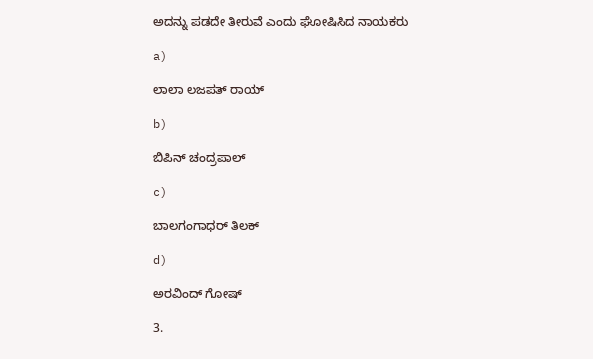ಅದನ್ನು ಪಡದೇ ತೀರುವೆ ಎಂದು ಘೋಷಿಸಿದ ನಾಯಕರು

a)

ಲಾಲಾ ಲಜಪತ್ ರಾಯ್

b)

ಬಿಪಿನ್ ಚಂದ್ರಪಾಲ್

c)

ಬಾಲಗಂಗಾಧರ್ ತಿಲಕ್

d)

ಅರವಿಂದ್ ಗೋಷ್

3.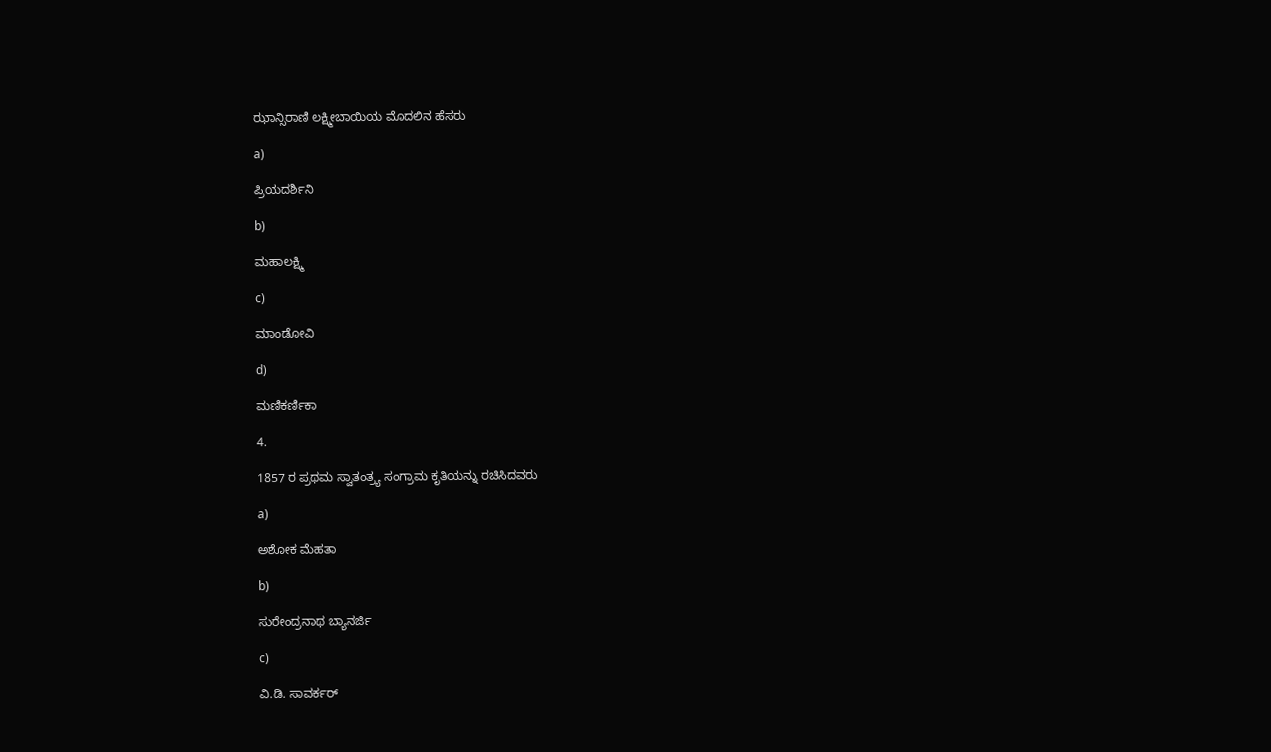ಝಾನ್ಸಿರಾಣಿ ಲಕ್ಷ್ಮೀಬಾಯಿಯ ಮೊದಲಿನ ಹೆಸರು

a)

ಪ್ರಿಯದರ್ಶಿನಿ

b)

ಮಹಾಲಕ್ಷ್ಮಿ

c)

ಮಾಂಡೋವಿ

d)

ಮಣಿಕರ್ಣಿಕಾ

4.

1857 ರ ಪ್ರಥಮ ಸ್ವಾತಂತ್ರ್ಯ ಸಂಗ್ರಾಮ ಕೃತಿಯನ್ನು ರಚಿಸಿದವರು

a)

ಅಶೋಕ ಮೆಹತಾ

b)

ಸುರೇಂದ್ರನಾಥ ಬ್ಯಾನರ್ಜಿ

c)

ವಿ.ಡಿ. ಸಾವರ್ಕರ್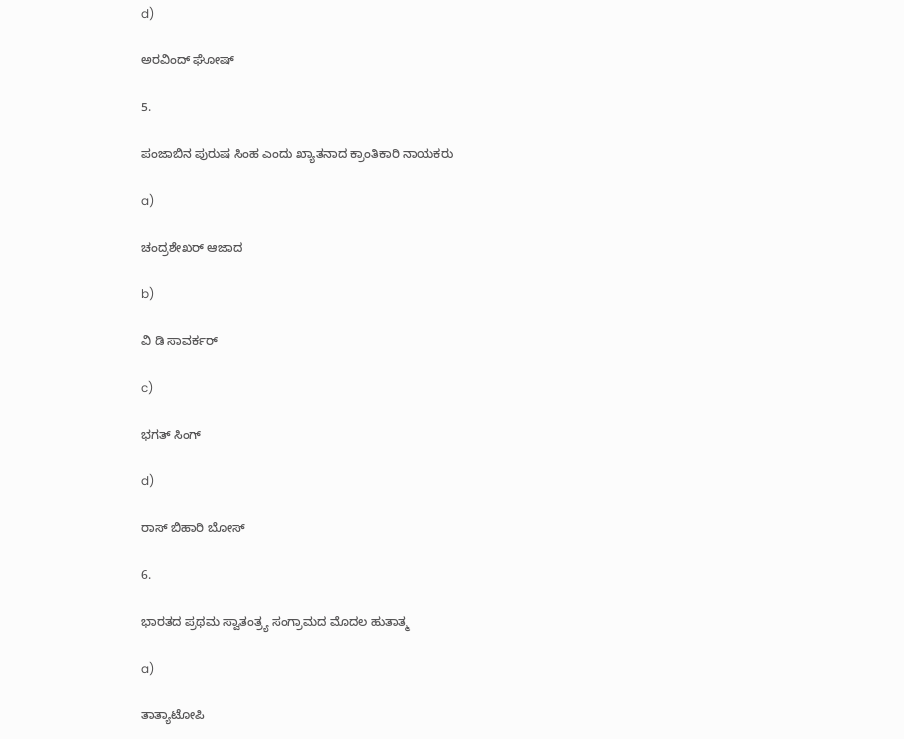d)

ಅರವಿಂದ್ ಘೋಷ್

5.

ಪಂಜಾಬಿನ ಪುರುಷ ಸಿಂಹ ಎಂದು ಖ್ಯಾತನಾದ ಕ್ರಾಂತಿಕಾರಿ ನಾಯಕರು

a)

ಚಂದ್ರಶೇಖರ್ ಆಜಾದ

b)

ವಿ ಡಿ ಸಾವರ್ಕರ್

c)

ಭಗತ್ ಸಿಂಗ್

d)

ರಾಸ್ ಬಿಹಾರಿ ಬೋಸ್

6.

ಭಾರತದ ಪ್ರಥಮ ಸ್ವಾತಂತ್ರ್ಯ ಸಂಗ್ರಾಮದ ಮೊದಲ ಹುತಾತ್ಮ

a)

ತಾತ್ಯಾಟೋಪಿ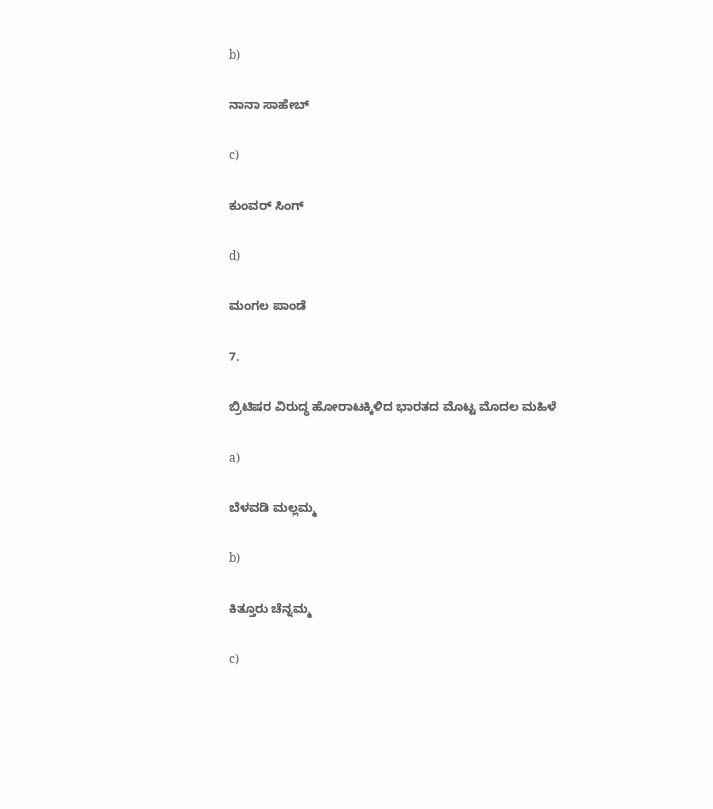b)

ನಾನಾ ಸಾಹೇಬ್

c)

ಕುಂವರ್ ಸಿಂಗ್

d)

ಮಂಗಲ ಪಾಂಡೆ

7.

ಬ್ರಿಟಿಷರ ವಿರುದ್ಧ ಹೋರಾಟಕ್ಕಿಳಿದ ಭಾರತದ ಮೊಟ್ಟ ಮೊದಲ ಮಹಿಳೆ

a)

ಬೆಳವಡಿ ಮಲ್ಲಮ್ಮ

b)

ಕಿತ್ತೂರು ಚೆನ್ನಮ್ಮ

c)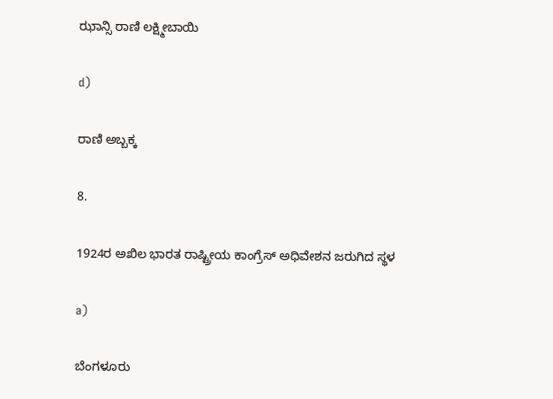ಝಾನ್ಸಿ ರಾಣಿ ಲಕ್ಷ್ಮೀಬಾಯಿ

d)

ರಾಣಿ ಅಬ್ಬಕ್ಕ

8.

1924ರ ಅಖಿಲ ಭಾರತ ರಾಷ್ಟ್ರೀಯ ಕಾಂಗ್ರೆಸ್ ಅಧಿವೇಶನ ಜರುಗಿದ ಸ್ಥಳ

a)

ಬೆಂಗಳೂರು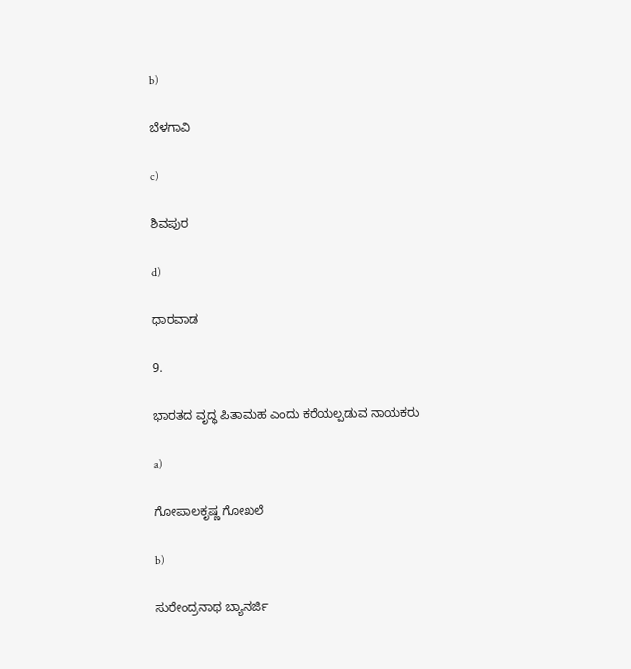b)

ಬೆಳಗಾವಿ

c)

ಶಿವಪುರ

d)

ಧಾರವಾಡ

9.

ಭಾರತದ ವೃದ್ಧ ಪಿತಾಮಹ ಎಂದು ಕರೆಯಲ್ಪಡುವ ನಾಯಕರು

a)

ಗೋಪಾಲಕೃಷ್ಣ ಗೋಖಲೆ

b)

ಸುರೇಂದ್ರನಾಥ ಬ್ಯಾನರ್ಜಿ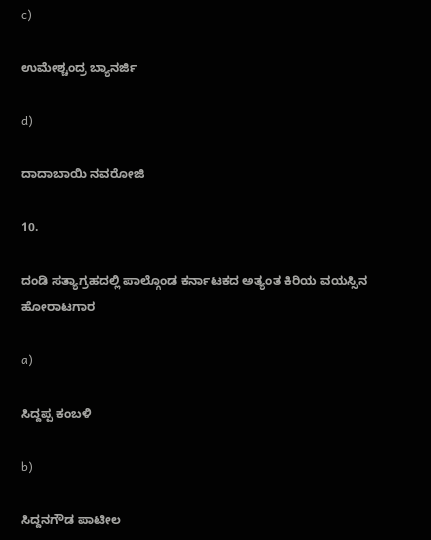c)

ಉಮೇಶ್ಚಂದ್ರ ಬ್ಯಾನರ್ಜಿ

d)

ದಾದಾಬಾಯಿ ನವರೋಜಿ

10.

ದಂಡಿ ಸತ್ಯಾಗ್ರಹದಲ್ಲಿ ಪಾಲ್ಗೊಂಡ ಕರ್ನಾಟಕದ ಅತ್ಯಂತ ಕಿರಿಯ ವಯಸ್ಸಿನ ಹೋರಾಟಗಾರ

a)

ಸಿದ್ದಪ್ಪ ಕಂಬಳಿ

b)

ಸಿದ್ದನಗೌಡ ಪಾಟೀಲ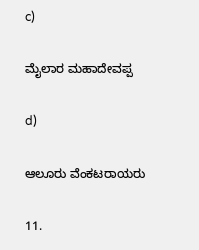c)

ಮೈಲಾರ ಮಹಾದೇವಪ್ಪ

d)

ಆಲೂರು ವೆಂಕಟರಾಯರು

11.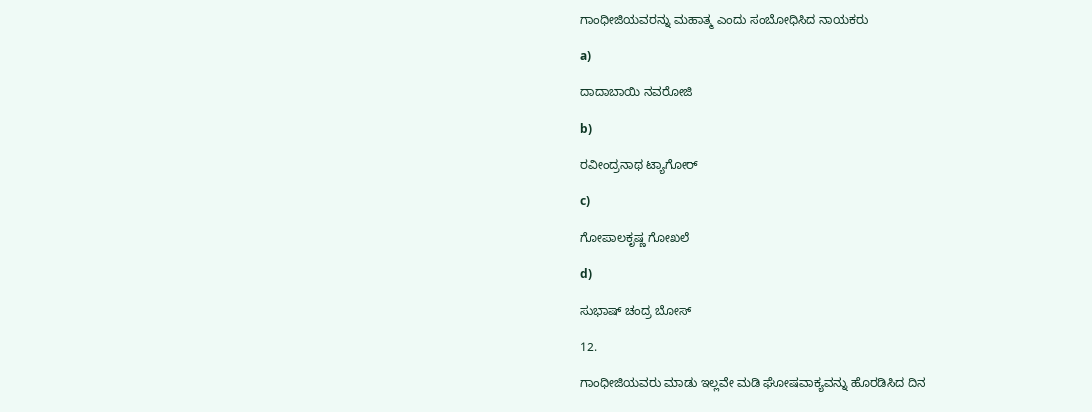ಗಾಂಧೀಜಿಯವರನ್ನು ಮಹಾತ್ಮ ಎಂದು ಸಂಬೋಧಿಸಿದ ನಾಯಕರು

a)

ದಾದಾಬಾಯಿ ನವರೋಜಿ

b)

ರವೀಂದ್ರನಾಥ ಟ್ಯಾಗೋರ್

c)

ಗೋಪಾಲಕೃಷ್ಣ ಗೋಖಲೆ

d)

ಸುಭಾಷ್ ಚಂದ್ರ ಬೋಸ್

12.

ಗಾಂಧೀಜಿಯವರು ಮಾಡು ಇಲ್ಲವೇ ಮಡಿ ಘೋಷವಾಕ್ಯವನ್ನು ಹೊರಡಿಸಿದ ದಿನ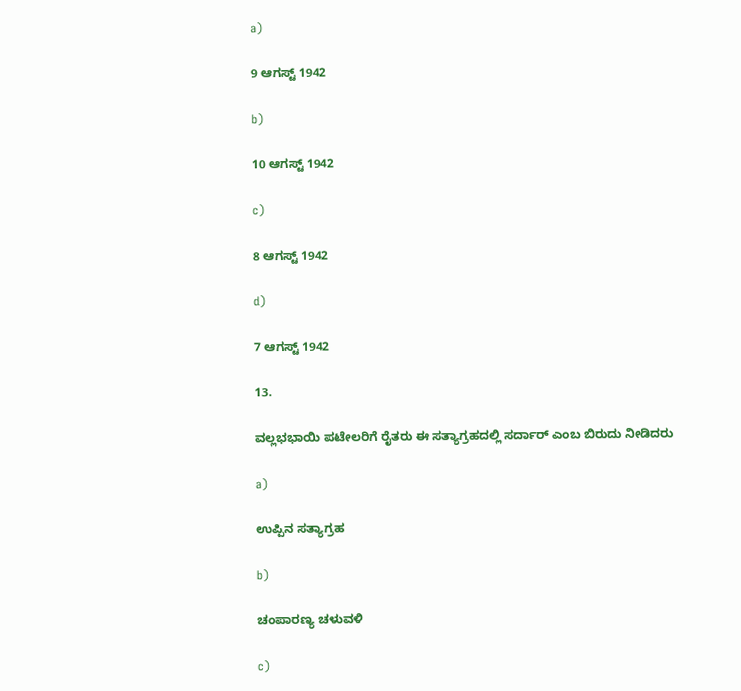a)

9 ಆಗಸ್ಟ್ 1942

b)

10 ಆಗಸ್ಟ್ 1942

c)

8 ಆಗಸ್ಟ್ 1942

d)

7 ಆಗಸ್ಟ್ 1942

13.

ವಲ್ಲಭಭಾಯಿ ಪಟೇಲರಿಗೆ ರೈತರು ಈ ಸತ್ಯಾಗ್ರಹದಲ್ಲಿ ಸರ್ದಾರ್ ಎಂಬ ಬಿರುದು ನೀಡಿದರು

a)

ಉಪ್ಪಿನ ಸತ್ಯಾಗ್ರಹ

b)

ಚಂಪಾರಣ್ಯ ಚಳುವಳಿ

c)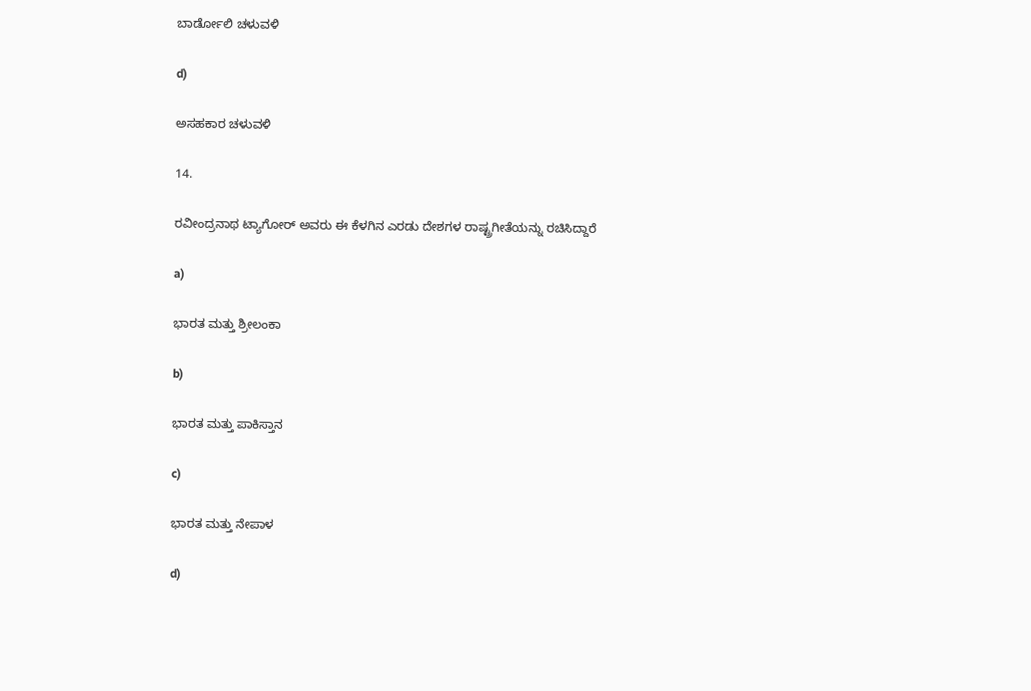ಬಾರ್ಡೋಲಿ ಚಳುವಳಿ

d)

ಅಸಹಕಾರ ಚಳುವಳಿ

14.

ರವೀಂದ್ರನಾಥ ಟ್ಯಾಗೋರ್ ಅವರು ಈ ಕೆಳಗಿನ ಎರಡು ದೇಶಗಳ ರಾಷ್ಟ್ರಗೀತೆಯನ್ನು ರಚಿಸಿದ್ದಾರೆ

a)

ಭಾರತ ಮತ್ತು ಶ್ರೀಲಂಕಾ

b)

ಭಾರತ ಮತ್ತು ಪಾಕಿಸ್ತಾನ

c)

ಭಾರತ ಮತ್ತು ನೇಪಾಳ

d)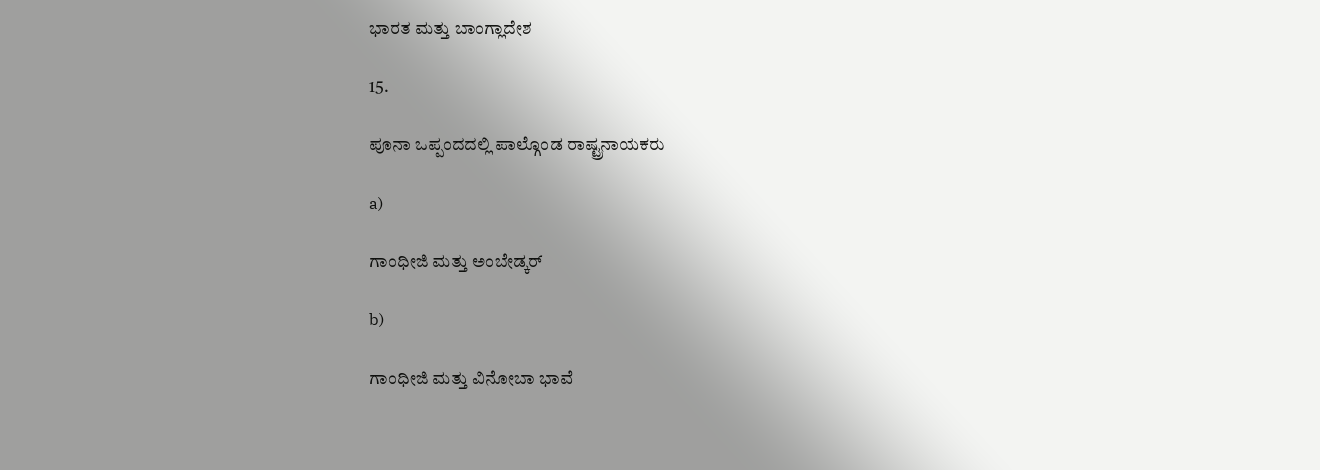ಭಾರತ ಮತ್ತು ಬಾಂಗ್ಲಾದೇಶ

15.

ಪೂನಾ ಒಪ್ಪಂದದಲ್ಲಿ ಪಾಲ್ಗೊಂಡ ರಾಷ್ಟ್ರನಾಯಕರು

a)

ಗಾಂಧೀಜಿ ಮತ್ತು ಅಂಬೇಡ್ಕರ್

b)

ಗಾಂಧೀಜಿ ಮತ್ತು ವಿನೋಬಾ ಭಾವೆ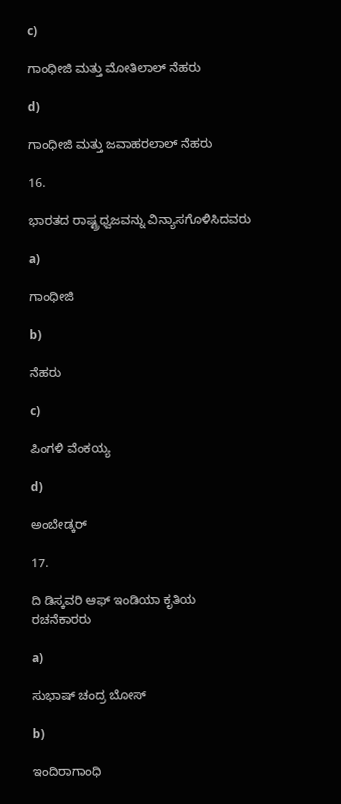c)

ಗಾಂಧೀಜಿ ಮತ್ತು ಮೋತಿಲಾಲ್ ನೆಹರು

d)

ಗಾಂಧೀಜಿ ಮತ್ತು ಜವಾಹರಲಾಲ್ ನೆಹರು

16.

ಭಾರತದ ರಾಷ್ಟ್ರಧ್ವಜವನ್ನು ವಿನ್ಯಾಸಗೊಳಿಸಿದವರು

a)

ಗಾಂಧೀಜಿ

b)

ನೆಹರು

c)

ಪಿಂಗಳಿ ವೆಂಕಯ್ಯ

d)

ಅಂಬೇಡ್ಕರ್

17.

ದಿ ಡಿಸ್ಕವರಿ ಆಫ್ ಇಂಡಿಯಾ ಕೃತಿಯ ರಚನೆಕಾರರು

a)

ಸುಭಾಷ್ ಚಂದ್ರ ಬೋಸ್

b)

ಇಂದಿರಾಗಾಂಧಿ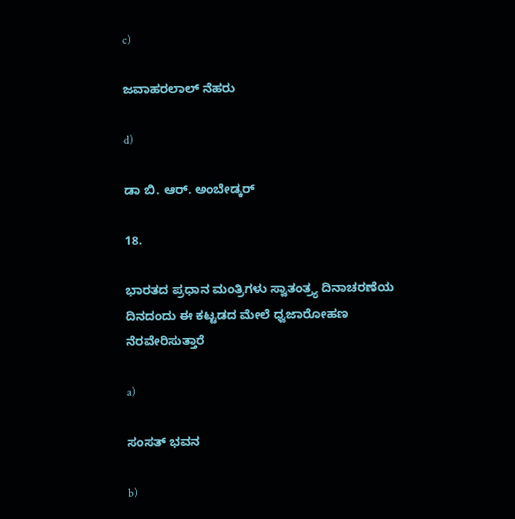c)

ಜವಾಹರಲಾಲ್ ನೆಹರು

d)

ಡಾ ಬಿ. ಆರ್. ಅಂಬೇಡ್ಕರ್

18.

ಭಾರತದ ಪ್ರಧಾನ ಮಂತ್ರಿಗಳು ಸ್ವಾತಂತ್ರ್ಯ ದಿನಾಚರಣೆಯ ದಿನದಂದು ಈ ಕಟ್ಟಡದ ಮೇಲೆ ಧ್ವಜಾರೋಹಣ ನೆರವೇರಿಸುತ್ತಾರೆ

a)

ಸಂಸತ್ ಭವನ

b)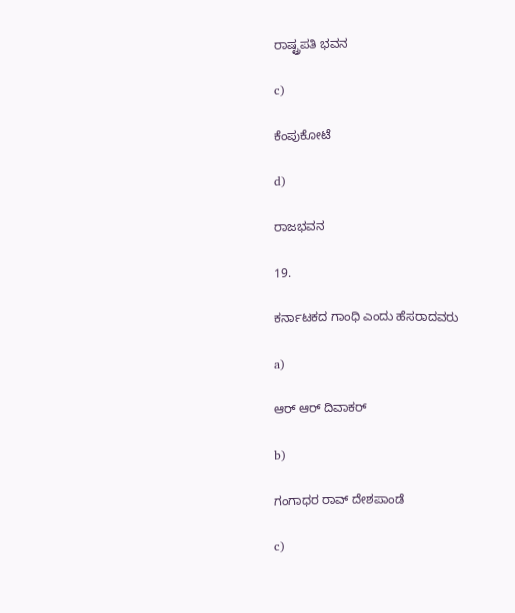ರಾಷ್ಟ್ರಪತಿ ಭವನ

c)

ಕೆಂಪುಕೋಟೆ

d)

ರಾಜಭವನ

19.

ಕರ್ನಾಟಕದ ಗಾಂಧಿ ಎಂದು ಹೆಸರಾದವರು

a)

ಆರ್ ಆರ್ ದಿವಾಕರ್

b)

ಗಂಗಾಧರ ರಾವ್ ದೇಶಪಾಂಡೆ

c)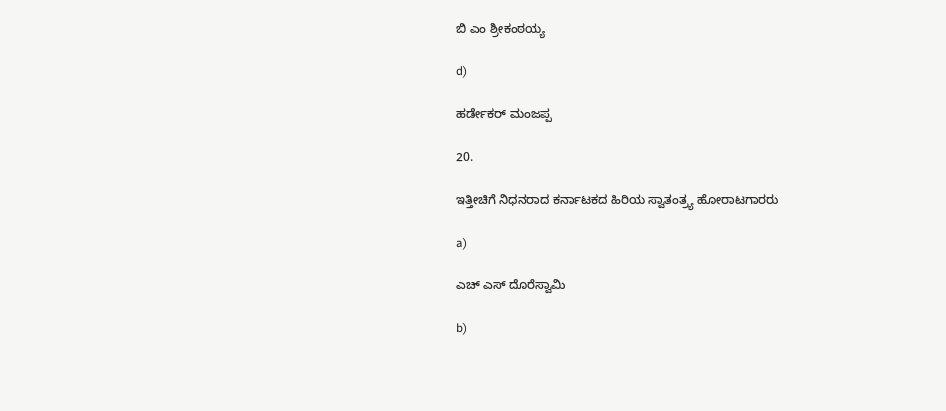ಬಿ ಎಂ ಶ್ರೀಕಂಠಯ್ಯ

d)

ಹರ್ಡೇಕರ್ ಮಂಜಪ್ಪ

20.

ಇತ್ತೀಚಿಗೆ ನಿಧನರಾದ ಕರ್ನಾಟಕದ ಹಿರಿಯ ಸ್ವಾತಂತ್ರ್ಯ ಹೋರಾಟಗಾರರು

a)

ಎಚ್ ಎಸ್ ದೊರೆಸ್ವಾಮಿ

b)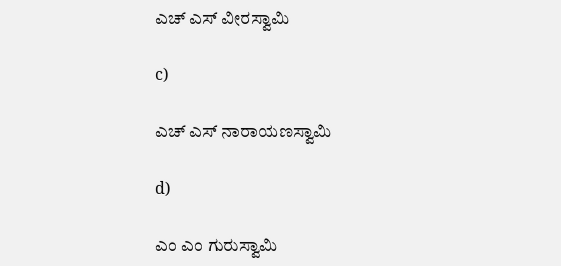ಎಚ್ ಎಸ್ ವೀರಸ್ವಾಮಿ

c)

ಎಚ್ ಎಸ್ ನಾರಾಯಣಸ್ವಾಮಿ

d)

ಎಂ ಎಂ ಗುರುಸ್ವಾಮಿ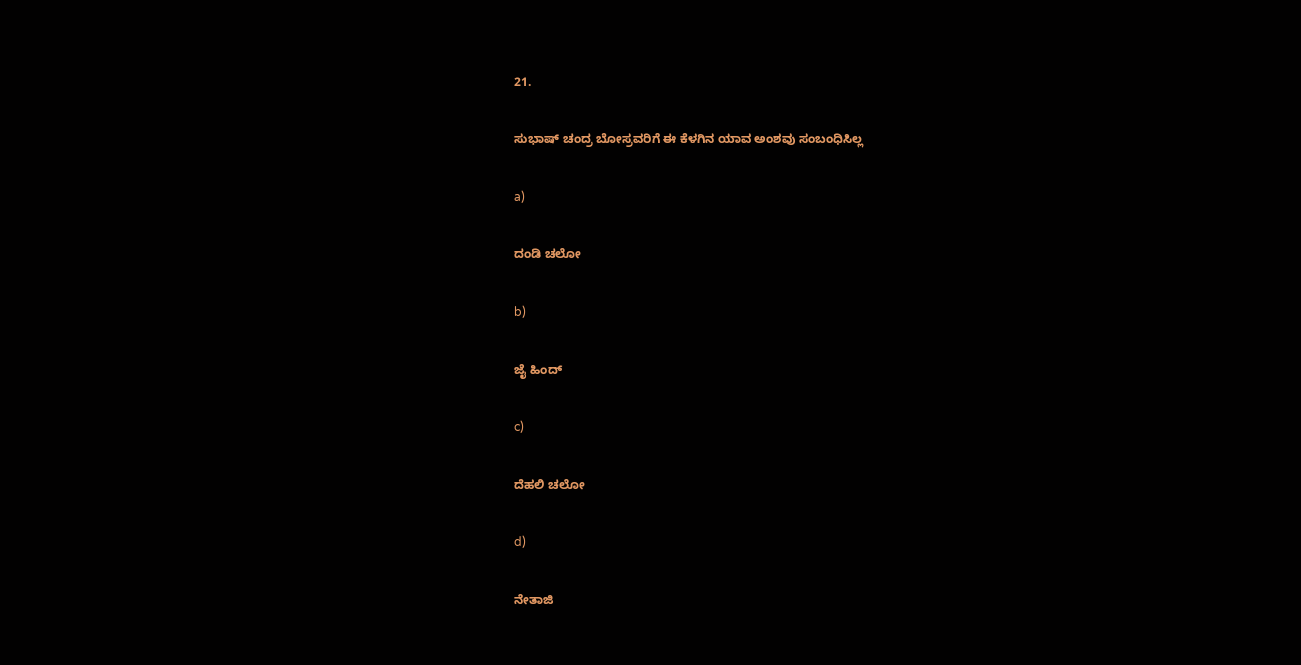21.

ಸುಭಾಷ್ ಚಂದ್ರ ಬೋಸ್ರವರಿಗೆ ಈ ಕೆಳಗಿನ ಯಾವ ಅಂಶವು ಸಂಬಂಧಿಸಿಲ್ಲ

a)

ದಂಡಿ ಚಲೋ

b)

ಜೈ ಹಿಂದ್

c)

ದೆಹಲಿ ಚಲೋ

d)

ನೇತಾಜಿ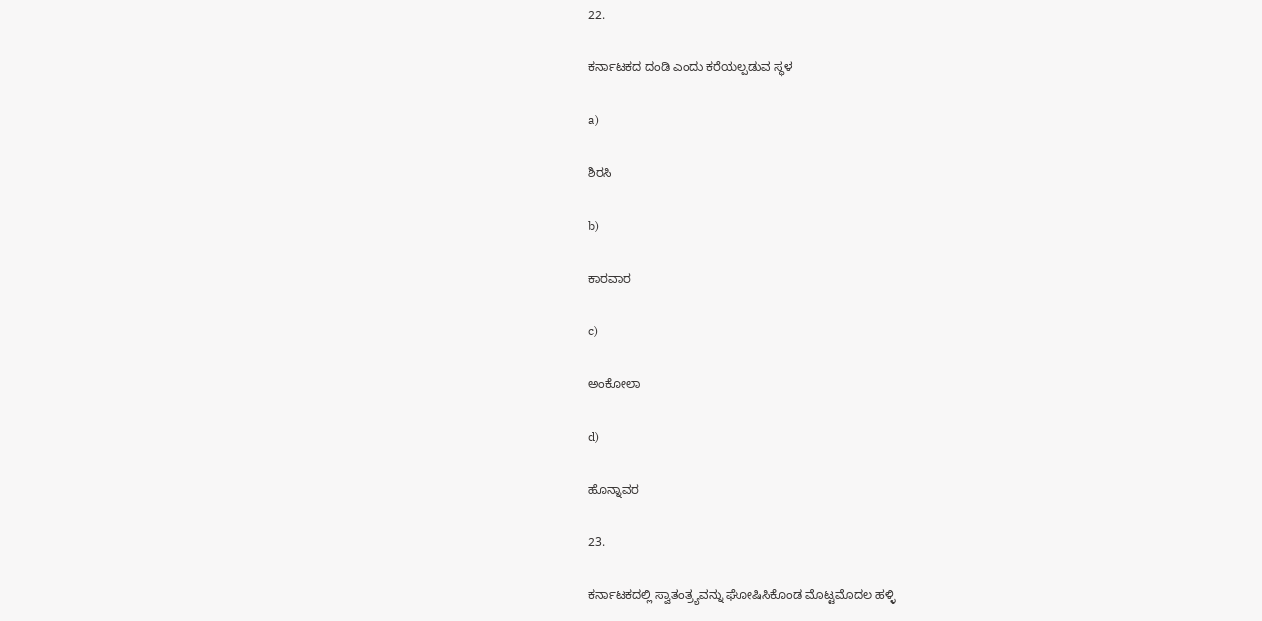22.

ಕರ್ನಾಟಕದ ದಂಡಿ ಎಂದು ಕರೆಯಲ್ಪಡುವ ಸ್ಥಳ

a)

ಶಿರಸಿ

b)

ಕಾರವಾರ

c)

ಅಂಕೋಲಾ

d)

ಹೊನ್ನಾವರ

23.

ಕರ್ನಾಟಕದಲ್ಲಿ ಸ್ವಾತಂತ್ರ್ಯವನ್ನು ಘೋಷಿಸಿಕೊಂಡ ಮೊಟ್ಟಮೊದಲ ಹಳ್ಳಿ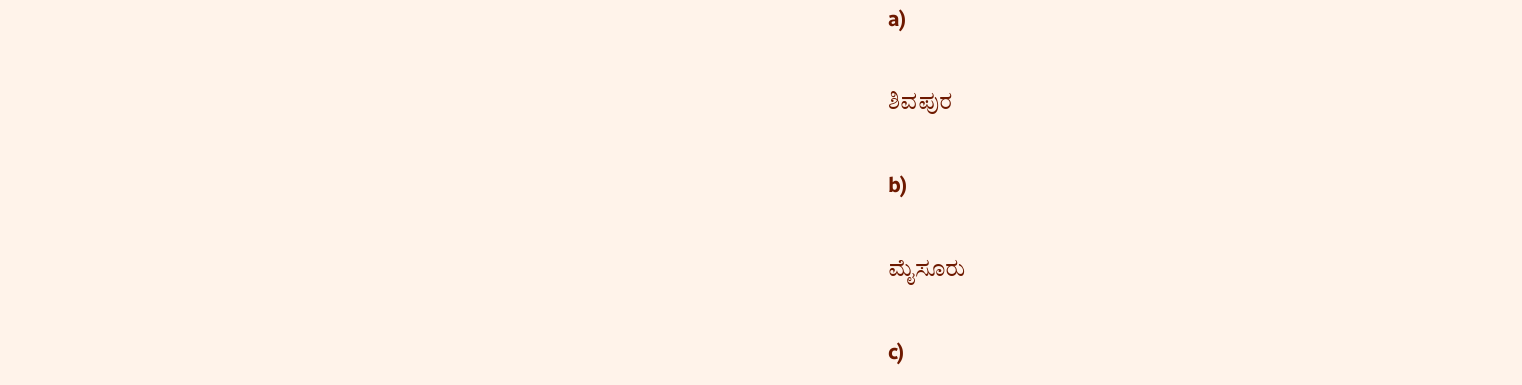a)

ಶಿವಪುರ

b)

ಮೈಸೂರು

c)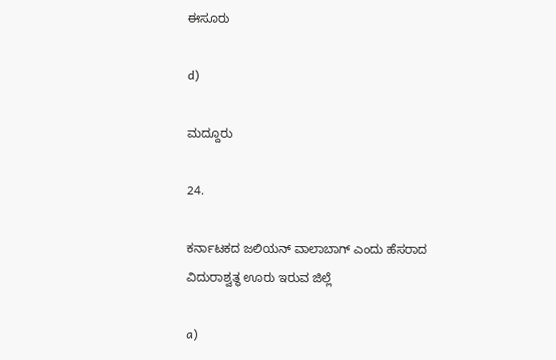ಈಸೂರು

d)

ಮದ್ದೂರು

24.

ಕರ್ನಾಟಕದ ಜಲಿಯನ್ ವಾಲಾಬಾಗ್ ಎಂದು ಹೆಸರಾದ ವಿದುರಾಶ್ವತ್ಥ ಊರು ಇರುವ ಜಿಲ್ಲೆ

a)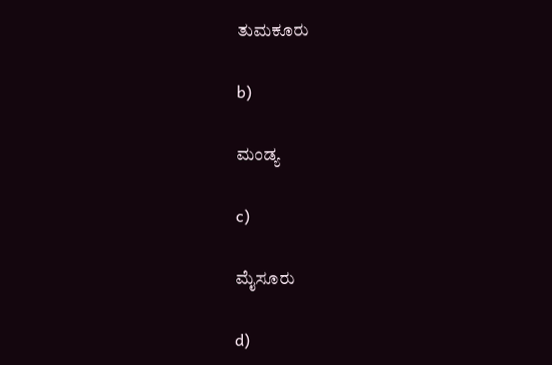ತುಮಕೂರು

b)

ಮಂಡ್ಯ

c)

ಮೈಸೂರು

d)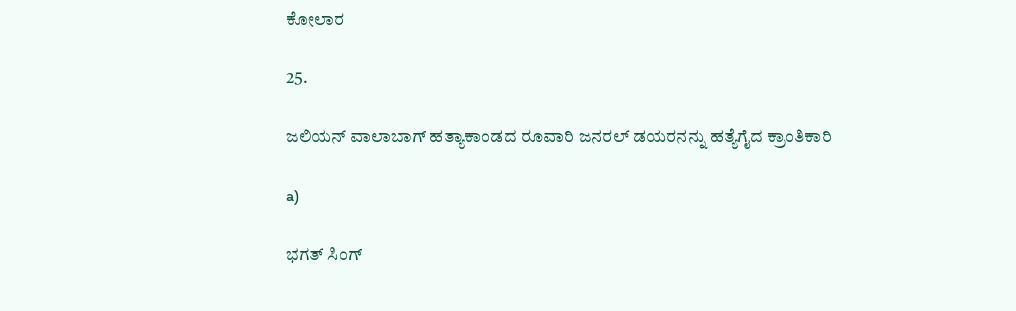ಕೋಲಾರ

25.

ಜಲಿಯನ್ ವಾಲಾಬಾಗ್ ಹತ್ಯಾಕಾಂಡದ ರೂವಾರಿ ಜನರಲ್ ಡಯರನನ್ನು ಹತ್ಯೆಗೈದ ಕ್ರಾಂತಿಕಾರಿ

a)

ಭಗತ್ ಸಿಂಗ್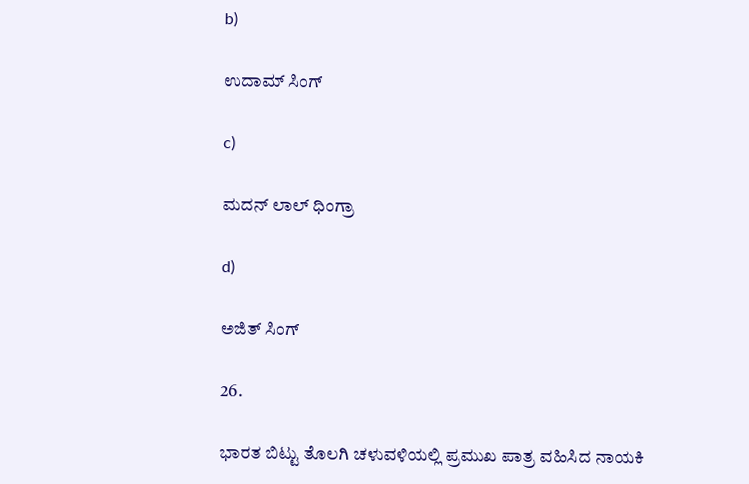b)

ಉದಾಮ್ ಸಿಂಗ್

c)

ಮದನ್ ಲಾಲ್ ಧಿಂಗ್ರಾ

d)

ಅಜಿತ್ ಸಿಂಗ್

26.

ಭಾರತ ಬಿಟ್ಟು ತೊಲಗಿ ಚಳುವಳಿಯಲ್ಲಿ ಪ್ರಮುಖ ಪಾತ್ರ ವಹಿಸಿದ ನಾಯಕಿ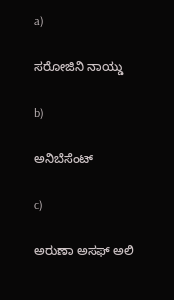a)

ಸರೋಜಿನಿ ನಾಯ್ಡು

b)

ಅನಿಬೆಸೆಂಟ್

c)

ಅರುಣಾ ಅಸಫ್ ಅಲಿ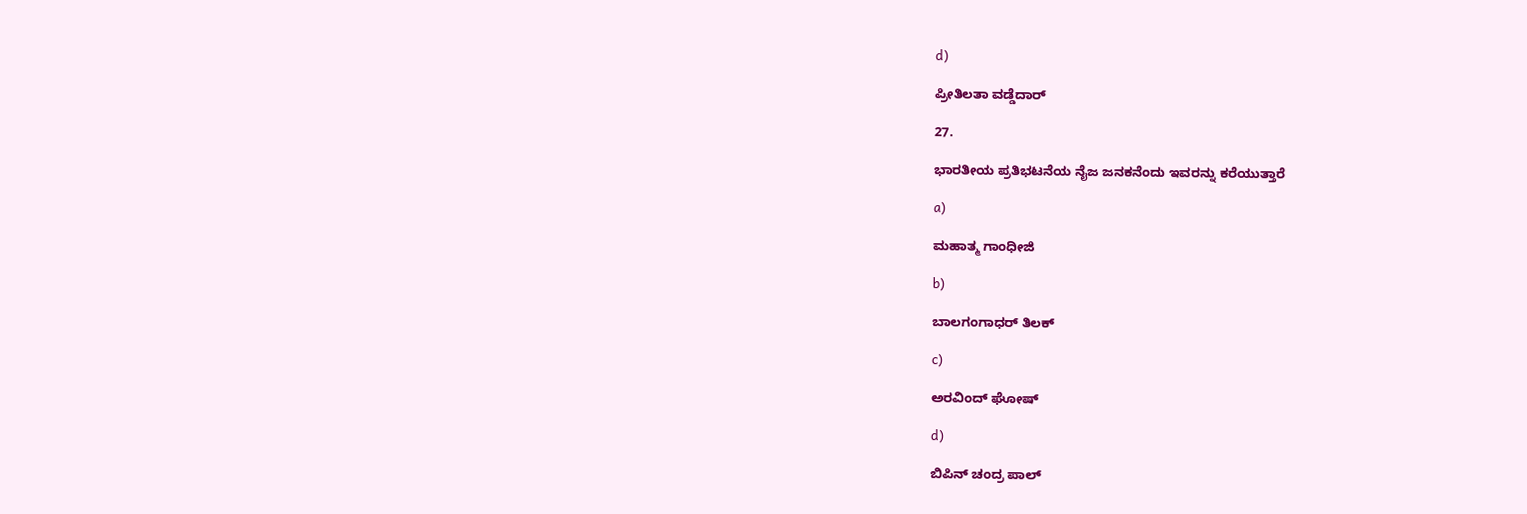d)

ಪ್ರೀತಿಲತಾ ವಡ್ಡೆದಾರ್

27.

ಭಾರತೀಯ ಪ್ರತಿಭಟನೆಯ ನೈಜ ಜನಕನೆಂದು ಇವರನ್ನು ಕರೆಯುತ್ತಾರೆ

a)

ಮಹಾತ್ಮ ಗಾಂಧೀಜಿ

b)

ಬಾಲಗಂಗಾಧರ್ ತಿಲಕ್

c)

ಅರವಿಂದ್ ಘೋಷ್

d)

ಬಿಪಿನ್ ಚಂದ್ರ ಪಾಲ್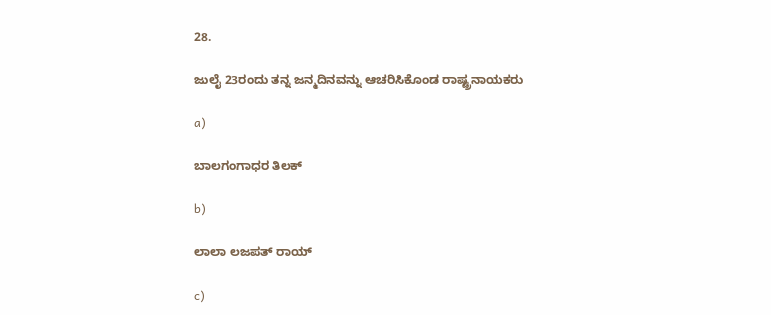28.

ಜುಲೈ 23ರಂದು ತನ್ನ ಜನ್ಮದಿನವನ್ನು ಆಚರಿಸಿಕೊಂಡ ರಾಷ್ಟ್ರನಾಯಕರು

a)

ಬಾಲಗಂಗಾಧರ ತಿಲಕ್

b)

ಲಾಲಾ ಲಜಪತ್ ರಾಯ್

c)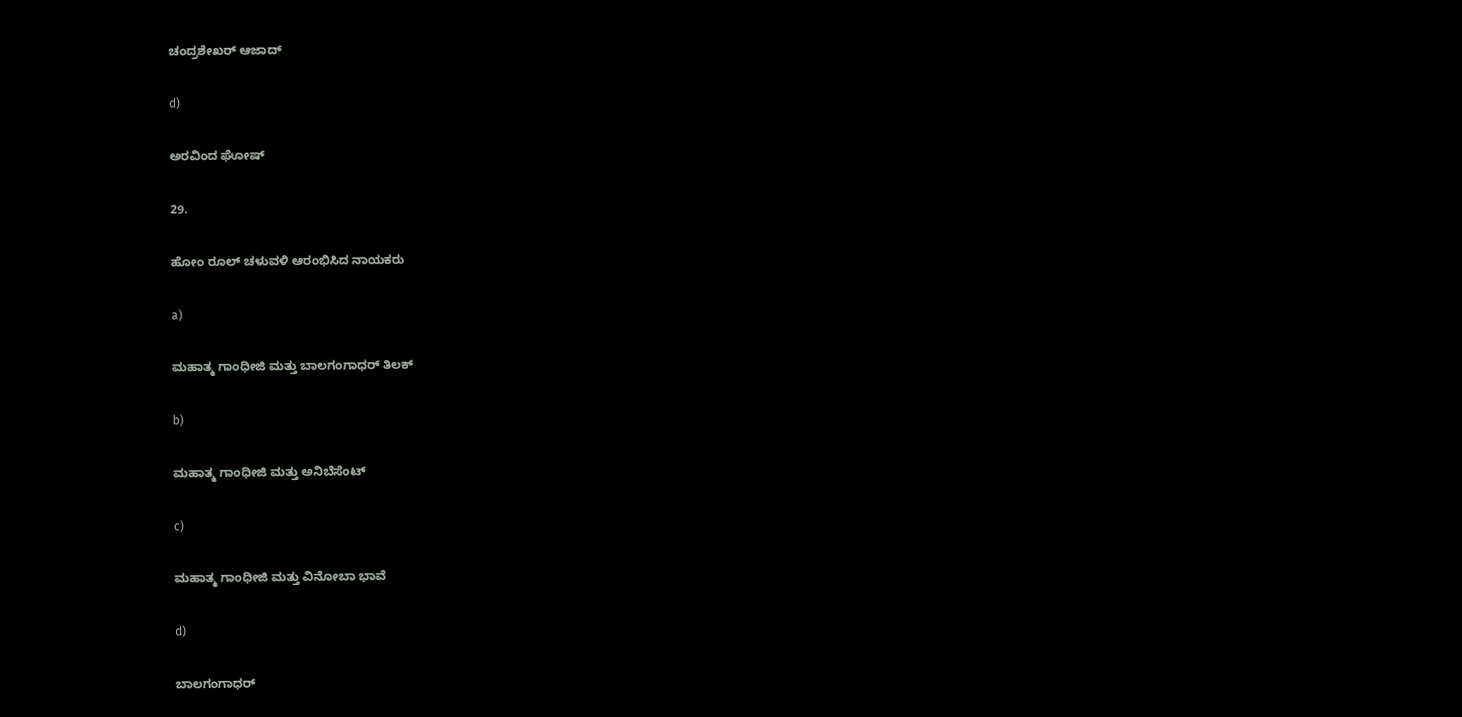ಚಂದ್ರಶೇಖರ್ ಆಜಾದ್

d)

ಅರವಿಂದ ಘೋಷ್

29.

ಹೋಂ ರೂಲ್ ಚಳುವಳಿ ಆರಂಭಿಸಿದ ನಾಯಕರು

a)

ಮಹಾತ್ಮ ಗಾಂಧೀಜಿ ಮತ್ತು ಬಾಲಗಂಗಾಧರ್ ತಿಲಕ್

b)

ಮಹಾತ್ಮ ಗಾಂಧೀಜಿ ಮತ್ತು ಅನಿಬೆಸೆಂಟ್

c)

ಮಹಾತ್ಮ ಗಾಂಧೀಜಿ ಮತ್ತು ವಿನೋಬಾ ಭಾವೆ

d)

ಬಾಲಗಂಗಾಧರ್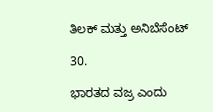ತಿಲಕ್ ಮತ್ತು ಅನಿಬೆಸೆಂಟ್

30.

ಭಾರತದ ವಜ್ರ ಎಂದು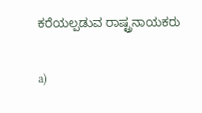ಕರೆಯಲ್ಪಡುವ ರಾಷ್ಟ್ರನಾಯಕರು

a)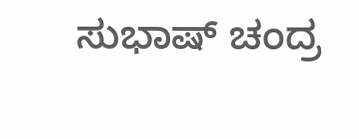ಸುಭಾಷ್ ಚಂದ್ರ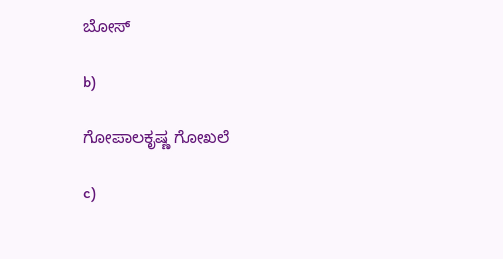ಬೋಸ್

b)

ಗೋಪಾಲಕೃಷ್ಣ ಗೋಖಲೆ

c)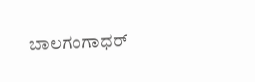ಬಾಲಗಂಗಾಧರ್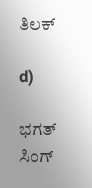ತಿಲಕ್

d)

ಭಗತ್ ಸಿಂಗ್